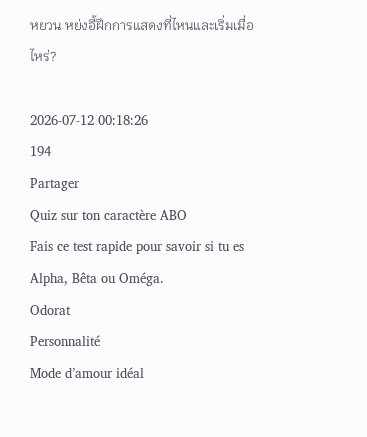หยวน หย่งอี้ฝึกการแสดงที่ไหนและเริ่มเมื่อไหร่?

2026-07-12 00:18:26
194
Partager
Quiz sur ton caractère ABO
Fais ce test rapide pour savoir si tu es Alpha, Bêta ou Oméga.
Odorat
Personnalité
Mode d’amour idéal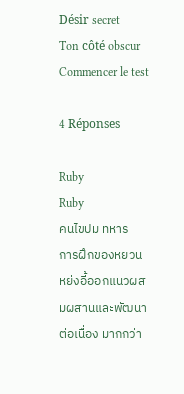Désir secret
Ton côté obscur
Commencer le test

4 Réponses

Ruby
Ruby
คนไขปม ทหาร
การฝึกของหยวน หย่งอี้ออกแนวผสมผสานและพัฒนาต่อเนื่อง มากกว่า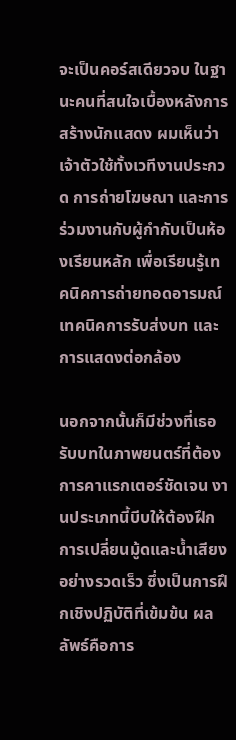จะเป็นคอร์สเดียวจบ ในฐานะคนที่สนใจเบื้องหลังการสร้างนักแสดง ผมเห็นว่าเจ้าตัวใช้ทั้งเวทีงานประกวด การถ่ายโฆษณา และการร่วมงานกับผู้กำกับเป็นห้องเรียนหลัก เพื่อเรียนรู้เทคนิคการถ่ายทอดอารมณ์ เทคนิคการรับส่งบท และการแสดงต่อกล้อง

นอกจากนั้นก็มีช่วงที่เธอรับบทในภาพยนตร์ที่ต้องการคาแรกเตอร์ชัดเจน งานประเภทนี้บีบให้ต้องฝึกการเปลี่ยนมู้ดและน้ำเสียงอย่างรวดเร็ว ซึ่งเป็นการฝึกเชิงปฏิบัติที่เข้มข้น ผลลัพธ์คือการ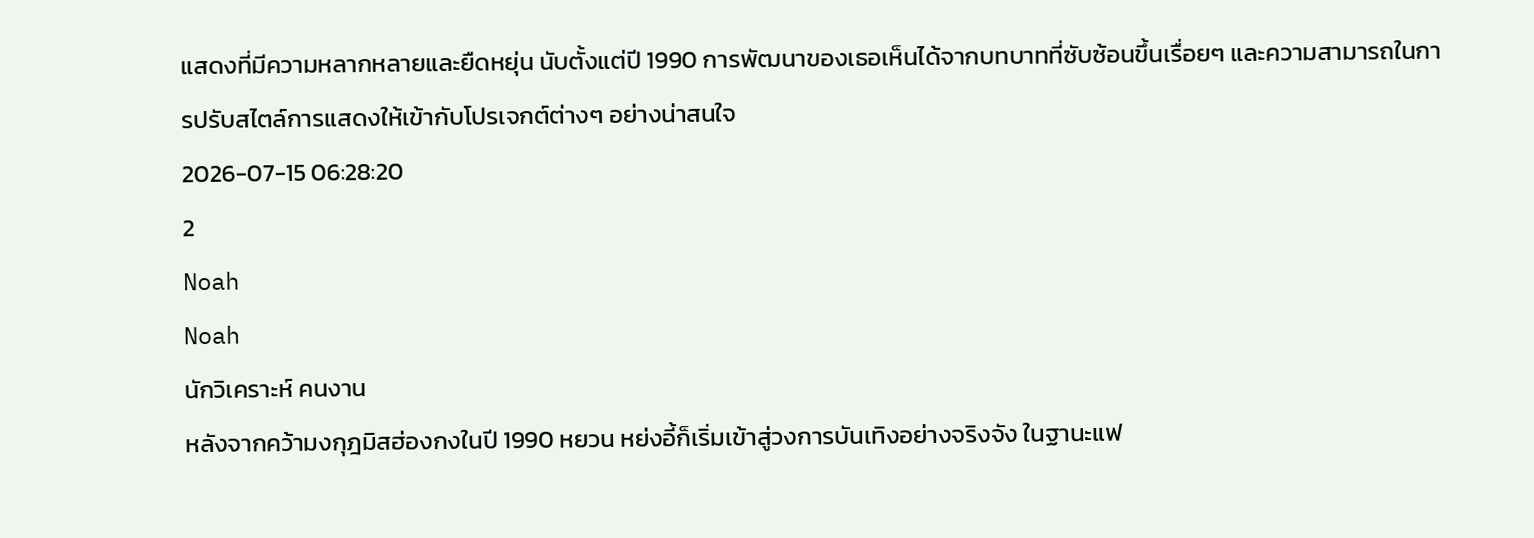แสดงที่มีความหลากหลายและยืดหยุ่น นับตั้งแต่ปี 1990 การพัฒนาของเธอเห็นได้จากบทบาทที่ซับซ้อนขึ้นเรื่อยๆ และความสามารถในการปรับสไตล์การแสดงให้เข้ากับโปรเจกต์ต่างๆ อย่างน่าสนใจ
2026-07-15 06:28:20
2
Noah
Noah
นักวิเคราะห์ คนงาน
หลังจากคว้ามงกุฎมิสฮ่องกงในปี 1990 หยวน หย่งอี้ก็เริ่มเข้าสู่วงการบันเทิงอย่างจริงจัง ในฐานะแฟ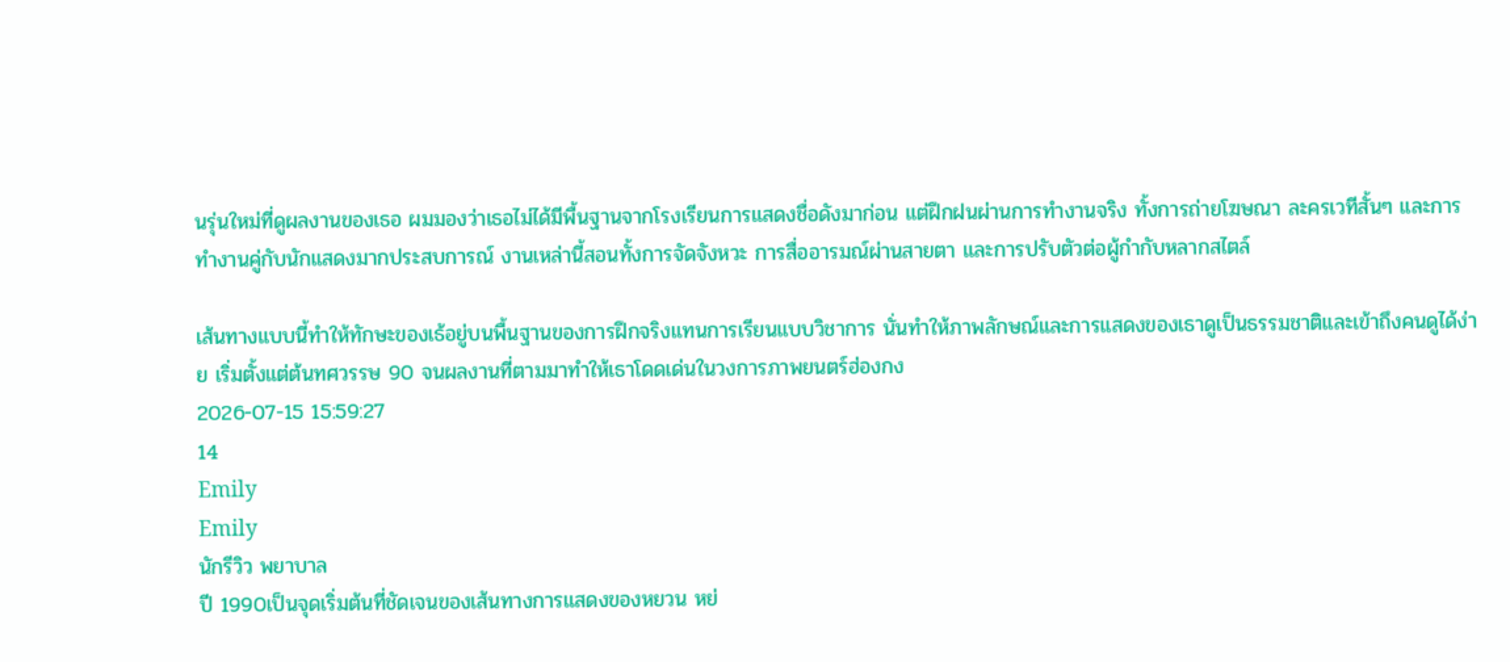นรุ่นใหม่ที่ดูผลงานของเธอ ผมมองว่าเธอไม่ได้มีพื้นฐานจากโรงเรียนการแสดงชื่อดังมาก่อน แต่ฝึกฝนผ่านการทำงานจริง ทั้งการถ่ายโฆษณา ละครเวทีสั้นๆ และการทำงานคู่กับนักแสดงมากประสบการณ์ งานเหล่านี้สอนทั้งการจัดจังหวะ การสื่ออารมณ์ผ่านสายตา และการปรับตัวต่อผู้กำกับหลากสไตล์

เส้นทางแบบนี้ทำให้ทักษะของเธ้อยู่บนพื้นฐานของการฝึกจริงแทนการเรียนแบบวิชาการ นั่นทำให้ภาพลักษณ์และการแสดงของเธาดูเป็นธรรมชาติและเข้าถึงคนดูได้ง่าย เริ่มตั้งแต่ต้นทศวรรษ 90 จนผลงานที่ตามมาทำให้เธาโดดเด่นในวงการภาพยนตร์ฮ่องกง
2026-07-15 15:59:27
14
Emily
Emily
นักรีวิว พยาบาล
ปี 1990เป็นจุดเริ่มต้นที่ชัดเจนของเส้นทางการแสดงของหยวน หย่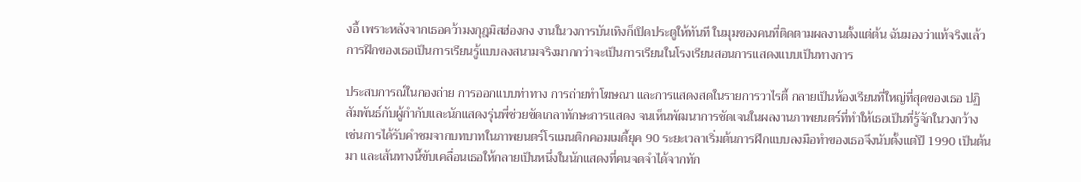งอี้ เพราะหลังจากเธอคว้ามงกุฎมิสฮ่องกง งานในวงการบันเทิงก็เปิดประตูให้ทันที ในมุมของคนที่ติดตามผลงานตั้งแต่ต้น ฉันมองว่าแท้จริงแล้วการฝึกของเธอเป็นการเรียนรู้แบบลงสนามจริงมากกว่าจะเป็นการเรียนในโรงเรียนสอนการแสดงแบบเป็นทางการ

ประสบการณ์ในกองถ่าย การออกแบบท่าทาง การถ่ายทำโฆษณา และการแสดงสดในรายการวาไรตี้ กลายเป็นห้องเรียนที่ใหญ่ที่สุดของเธอ ปฏิสัมพันธ์กับผู้กำกับและนักแสดงรุ่นพี่ช่วยขัดเกลาทักษะการแสดง จนเห็นพัฒนาการชัดเจนในผลงานภาพยนตร์ที่ทำให้เธอเป็นที่รู้จักในวงกว้าง เช่นการได้รับคำชมจากบทบาทในภาพยนตร์โรแมนติกคอมเมดี้ยุค 90 ระยะเวลาเริ่มต้นการฝึกแบบลงมือทำของเธอจึงนับตั้งแต่ปี 1990 เป็นต้นมา และเส้นทางนี้ขับเคลื่อนเธอให้กลายเป็นหนึ่งในนักแสดงที่คนจดจำได้จากทัก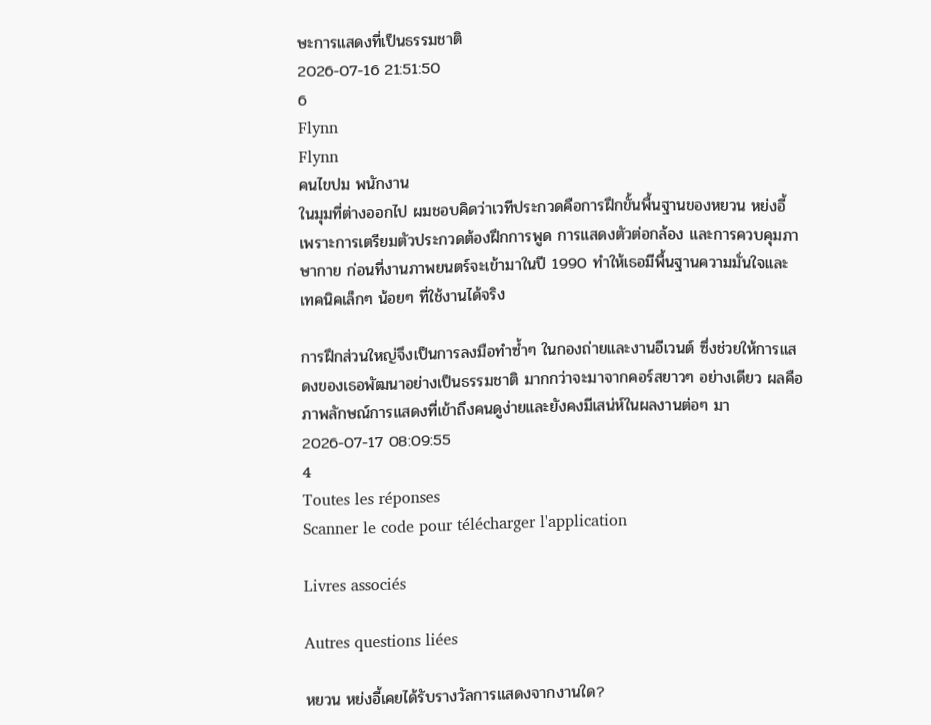ษะการแสดงที่เป็นธรรมชาติ
2026-07-16 21:51:50
6
Flynn
Flynn
คนไขปม พนักงาน
ในมุมที่ต่างออกไป ผมชอบคิดว่าเวทีประกวดคือการฝึกขั้นพื้นฐานของหยวน หย่งอี้ เพราะการเตรียมตัวประกวดต้องฝึกการพูด การแสดงตัวต่อกล้อง และการควบคุมภาษากาย ก่อนที่งานภาพยนตร์จะเข้ามาในปี 1990 ทำให้เธอมีพื้นฐานความมั่นใจและเทคนิคเล็กๆ น้อยๆ ที่ใช้งานได้จริง

การฝึกส่วนใหญ่จึงเป็นการลงมือทำซ้ำๆ ในกองถ่ายและงานอีเวนต์ ซึ่งช่วยให้การแสดงของเธอพัฒนาอย่างเป็นธรรมชาติ มากกว่าจะมาจากคอร์สยาวๆ อย่างเดียว ผลคือภาพลักษณ์การแสดงที่เข้าถึงคนดูง่ายและยังคงมีเสน่ห์ในผลงานต่อๆ มา
2026-07-17 08:09:55
4
Toutes les réponses
Scanner le code pour télécharger l'application

Livres associés

Autres questions liées

หยวน หย่งอี้เคยได้รับรางวัลการแสดงจากงานใด?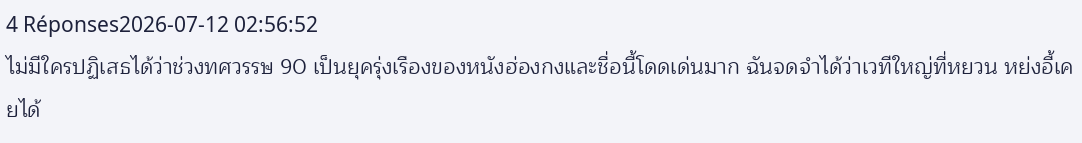4 Réponses2026-07-12 02:56:52
ไม่มีใครปฏิเสธได้ว่าช่วงทศวรรษ 90 เป็นยุครุ่งเรืองของหนังฮ่องกงและชื่อนี้โดดเด่นมาก ฉันจดจำได้ว่าเวทีใหญ่ที่หยวน หย่งอี้เคยได้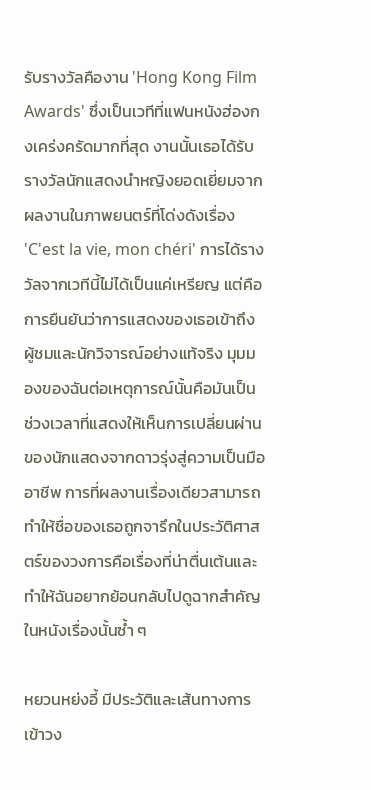รับรางวัลคืองาน 'Hong Kong Film Awards' ซึ่งเป็นเวทีที่แฟนหนังฮ่องกงเคร่งครัดมากที่สุด งานนั้นเธอได้รับรางวัลนักแสดงนำหญิงยอดเยี่ยมจากผลงานในภาพยนตร์ที่โด่งดังเรื่อง 'C'est la vie, mon chéri' การได้รางวัลจากเวทีนี้ไม่ได้เป็นแค่เหรียญ แต่คือการยืนยันว่าการแสดงของเธอเข้าถึงผู้ชมและนักวิจารณ์อย่างแท้จริง มุมมองของฉันต่อเหตุการณ์นั้นคือมันเป็นช่วงเวลาที่แสดงให้เห็นการเปลี่ยนผ่านของนักแสดงจากดาวรุ่งสู่ความเป็นมืออาชีพ การที่ผลงานเรื่องเดียวสามารถทำให้ชื่อของเธอถูกจารึกในประวัติศาสตร์ของวงการคือเรื่องที่น่าตื่นเต้นและทำให้ฉันอยากย้อนกลับไปดูฉากสำคัญในหนังเรื่องนั้นซ้ำ ๆ

หยวนหย่งอี้ มีประวัติและเส้นทางการเข้าวง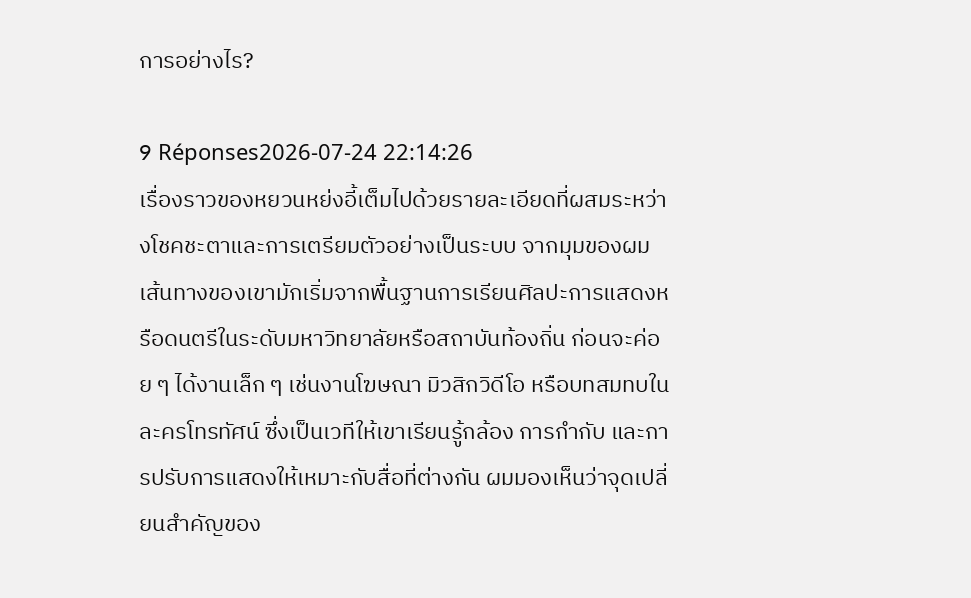การอย่างไร?

9 Réponses2026-07-24 22:14:26
เรื่องราวของหยวนหย่งอี้เต็มไปด้วยรายละเอียดที่ผสมระหว่างโชคชะตาและการเตรียมตัวอย่างเป็นระบบ จากมุมของผม เส้นทางของเขามักเริ่มจากพื้นฐานการเรียนศิลปะการแสดงหรือดนตรีในระดับมหาวิทยาลัยหรือสถาบันท้องถิ่น ก่อนจะค่อย ๆ ได้งานเล็ก ๆ เช่นงานโฆษณา มิวสิกวิดีโอ หรือบทสมทบในละครโทรทัศน์ ซึ่งเป็นเวทีให้เขาเรียนรู้กล้อง การกำกับ และการปรับการแสดงให้เหมาะกับสื่อที่ต่างกัน ผมมองเห็นว่าจุดเปลี่ยนสำคัญของ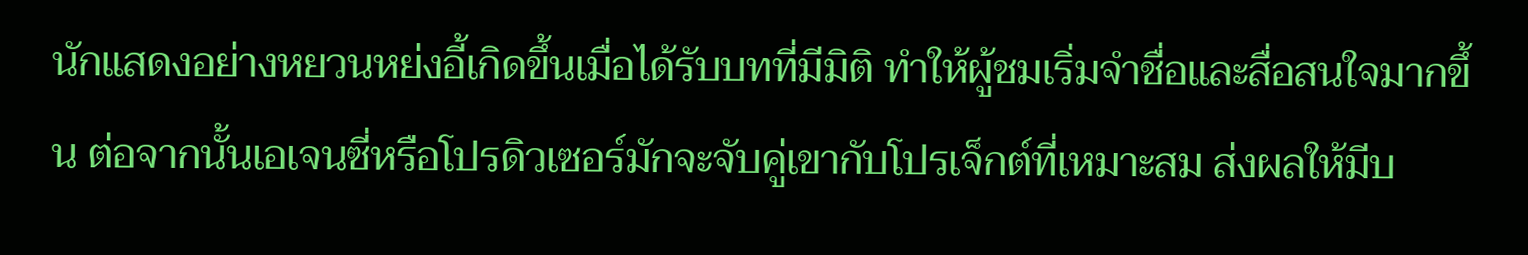นักแสดงอย่างหยวนหย่งอี้เกิดขึ้นเมื่อได้รับบทที่มีมิติ ทำให้ผู้ชมเริ่มจำชื่อและสื่อสนใจมากขึ้น ต่อจากนั้นเอเจนซี่หรือโปรดิวเซอร์มักจะจับคู่เขากับโปรเจ็กต์ที่เหมาะสม ส่งผลให้มีบ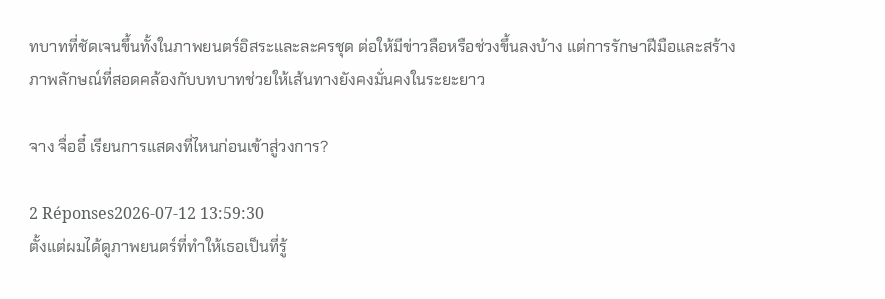ทบาทที่ชัดเจนขึ้นทั้งในภาพยนตร์อิสระและละครชุด ต่อให้มีข่าวลือหรือช่วงขึ้นลงบ้าง แต่การรักษาฝีมือและสร้างภาพลักษณ์ที่สอดคล้องกับบทบาทช่วยให้เส้นทางยังคงมั่นคงในระยะยาว

จาง จื่ออี๋ เรียนการแสดงที่ไหนก่อนเข้าสู่วงการ?

2 Réponses2026-07-12 13:59:30
ตั้งแต่ผมได้ดูภาพยนตร์ที่ทำให้เธอเป็นที่รู้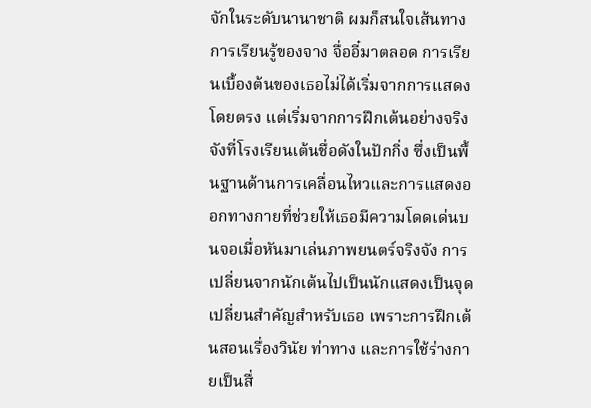จักในระดับนานาชาติ ผมก็สนใจเส้นทางการเรียนรู้ของจาง จื่ออี๋มาตลอด การเรียนเบื้องต้นของเธอไม่ได้เริ่มจากการแสดงโดยตรง แต่เริ่มจากการฝึกเต้นอย่างจริงจังที่โรงเรียนเต้นชื่อดังในปักกิ่ง ซึ่งเป็นพื้นฐานด้านการเคลื่อนไหวและการแสดงออกทางกายที่ช่วยให้เธอมีความโดดเด่นบนจอเมื่อหันมาเล่นภาพยนตร์จริงจัง การเปลี่ยนจากนักเต้นไปเป็นนักแสดงเป็นจุดเปลี่ยนสำคัญสำหรับเธอ เพราะการฝึกเต้นสอนเรื่องวินัย ท่าทาง และการใช้ร่างกายเป็นสื่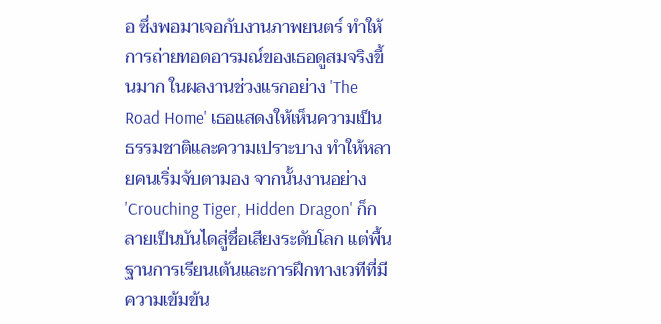อ ซึ่งพอมาเจอกับงานภาพยนตร์ ทำให้การถ่ายทอดอารมณ์ของเธอดูสมจริงขึ้นมาก ในผลงานช่วงแรกอย่าง 'The Road Home' เธอแสดงให้เห็นความเป็นธรรมชาติและความเปราะบาง ทำให้หลายคนเริ่มจับตามอง จากนั้นงานอย่าง 'Crouching Tiger, Hidden Dragon' ก็กลายเป็นบันไดสู่ชื่อเสียงระดับโลก แต่พื้นฐานการเรียนเต้นและการฝึกทางเวทีที่มีความเข้มข้น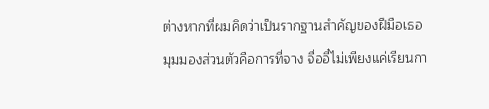ต่างหากที่ผมคิดว่าเป็นรากฐานสำคัญของฝีมือเธอ มุมมองส่วนตัวคือการที่จาง จื่ออี๋ไม่เพียงแค่เรียนกา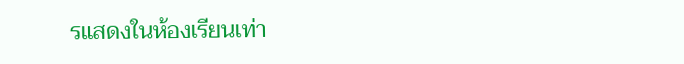รแสดงในห้องเรียนเท่า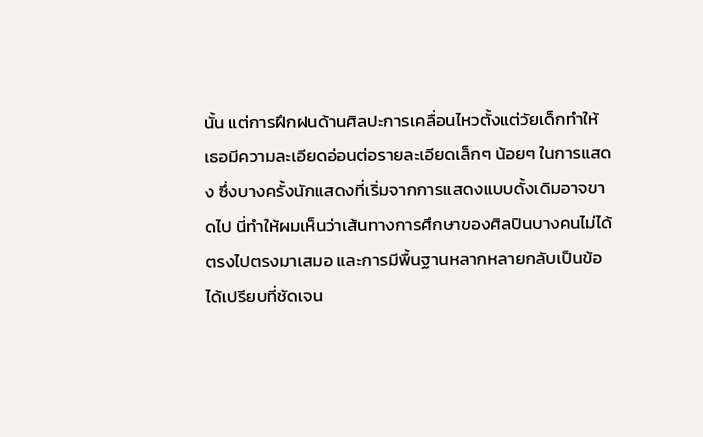นั้น แต่การฝึกฝนด้านศิลปะการเคลื่อนไหวตั้งแต่วัยเด็กทำให้เธอมีความละเอียดอ่อนต่อรายละเอียดเล็กๆ น้อยๆ ในการแสดง ซึ่งบางครั้งนักแสดงที่เริ่มจากการแสดงแบบดั้งเดิมอาจขาดไป นี่ทำให้ผมเห็นว่าเส้นทางการศึกษาของศิลปินบางคนไม่ได้ตรงไปตรงมาเสมอ และการมีพื้นฐานหลากหลายกลับเป็นข้อได้เปรียบที่ชัดเจน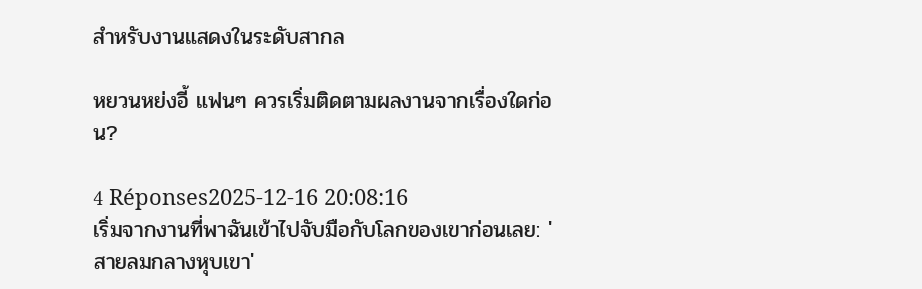สำหรับงานแสดงในระดับสากล

หยวนหย่งอี้ แฟนๆ ควรเริ่มติดตามผลงานจากเรื่องใดก่อน?

4 Réponses2025-12-16 20:08:16
เริ่มจากงานที่พาฉันเข้าไปจับมือกับโลกของเขาก่อนเลย: 'สายลมกลางหุบเขา'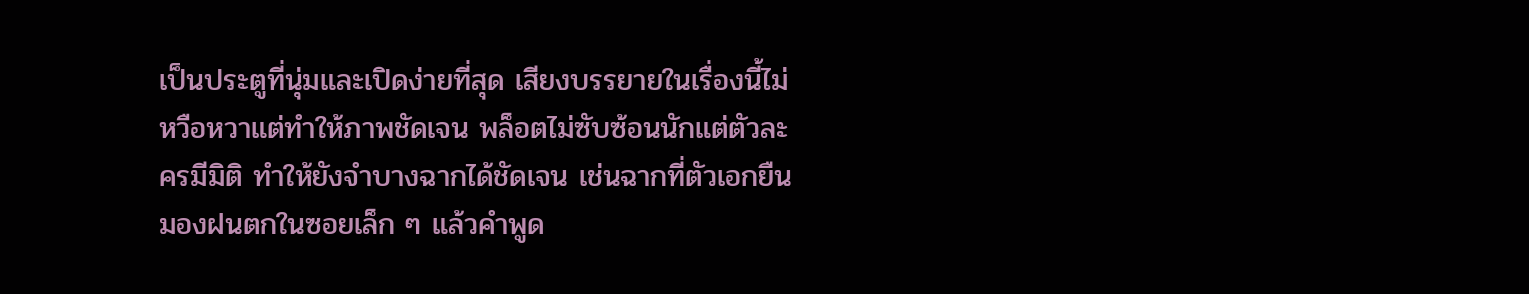เป็นประตูที่นุ่มและเปิดง่ายที่สุด เสียงบรรยายในเรื่องนี้ไม่หวือหวาแต่ทำให้ภาพชัดเจน พล็อตไม่ซับซ้อนนักแต่ตัวละครมีมิติ ทำให้ยังจำบางฉากได้ชัดเจน เช่นฉากที่ตัวเอกยืนมองฝนตกในซอยเล็ก ๆ แล้วคำพูด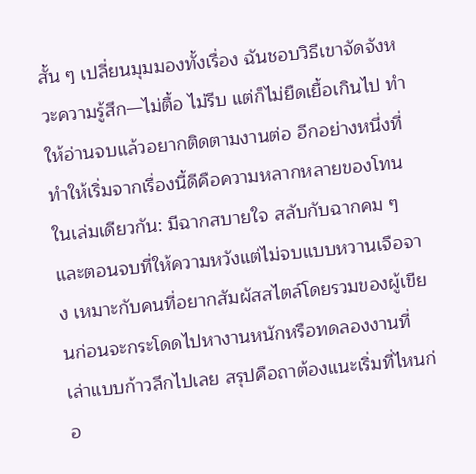สั้น ๆ เปลี่ยนมุมมองทั้งเรื่อง ฉันชอบวิธีเขาจัดจังหวะความรู้สึก—ไม่ตื้อ ไม่รีบ แต่ก็ไม่ยืดเยื้อเกินไป ทำให้อ่านจบแล้วอยากติดตามงานต่อ อีกอย่างหนึ่งที่ทำให้เริ่มจากเรื่องนี้ดีคือความหลากหลายของโทนในเล่มเดียวกัน: มีฉากสบายใจ สลับกับฉากคม ๆ และตอนจบที่ให้ความหวังแต่ไม่จบแบบหวานเจือจาง เหมาะกับคนที่อยากสัมผัสสไตล์โดยรวมของผู้เขียนก่อนจะกระโดดไปหางานหนักหรือทดลองงานที่เล่าแบบก้าวลึกไปเลย สรุปคือถาต้องแนะเริ่มที่ไหนก่อ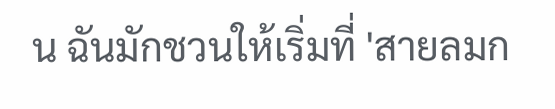น ฉันมักชวนให้เริ่มที่ 'สายลมก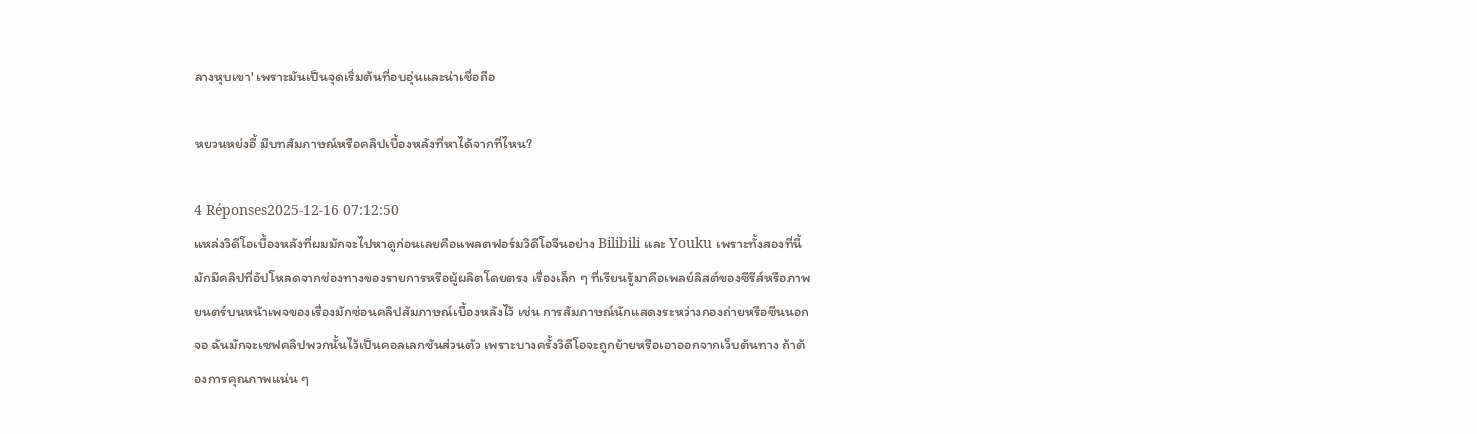ลางหุบเขา' เพราะมันเป็นจุดเริ่มต้นที่อบอุ่นและน่าเชื่อถือ

หยวนหย่งอี้ มีบทสัมภาษณ์หรือคลิปเบื้องหลังที่หาได้จากที่ไหน?

4 Réponses2025-12-16 07:12:50
แหล่งวิดีโอเบื้องหลังที่ผมมักจะไปหาดูก่อนเลยคือแพลตฟอร์มวิดีโอจีนอย่าง Bilibili และ Youku เพราะทั้งสองที่นี้มักมีคลิปที่อัปโหลดจากช่องทางของรายการหรือผู้ผลิตโดยตรง เรื่องเล็ก ๆ ที่เรียนรู้มาคือเพลย์ลิสต์ของซีรีส์หรือภาพยนตร์บนหน้าเพจของเรื่องมักซ่อนคลิปสัมภาษณ์เบื้องหลังไว้ เช่น การสัมภาษณ์นักแสดงระหว่างกองถ่ายหรือซีนนอกจอ ฉันมักจะเซฟคลิปพวกนั้นไว้เป็นคอลเลกชันส่วนตัว เพราะบางครั้งวิดีโอจะถูกย้ายหรือเอาออกจากเว็บต้นทาง ถ้าต้องการคุณภาพแน่น ๆ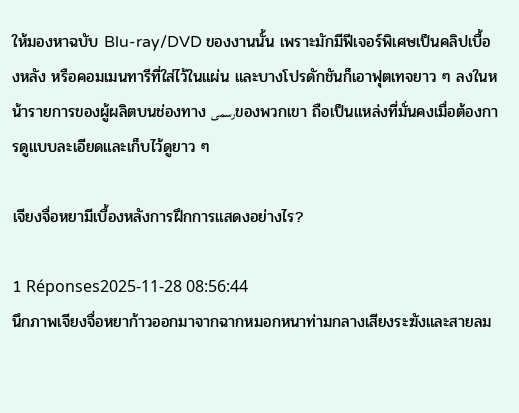ให้มองหาฉบับ Blu-ray/DVD ของงานนั้น เพราะมักมีฟีเจอร์พิเศษเป็นคลิปเบื้องหลัง หรือคอมเมนทารีที่ใส่ไว้ในแผ่น และบางโปรดักชันก็เอาฟุตเทจยาว ๆ ลงในหน้ารายการของผู้ผลิตบนช่องทาง رسمیของพวกเขา ถือเป็นแหล่งที่มั่นคงเมื่อต้องการดูแบบละเอียดและเก็บไว้ดูยาว ๆ

เจียงจื่อหยามีเบื้องหลังการฝึกการแสดงอย่างไร?

1 Réponses2025-11-28 08:56:44
นึกภาพเจียงจื่อหยาก้าวออกมาจากฉากหมอกหนาท่ามกลางเสียงระฆังและสายลม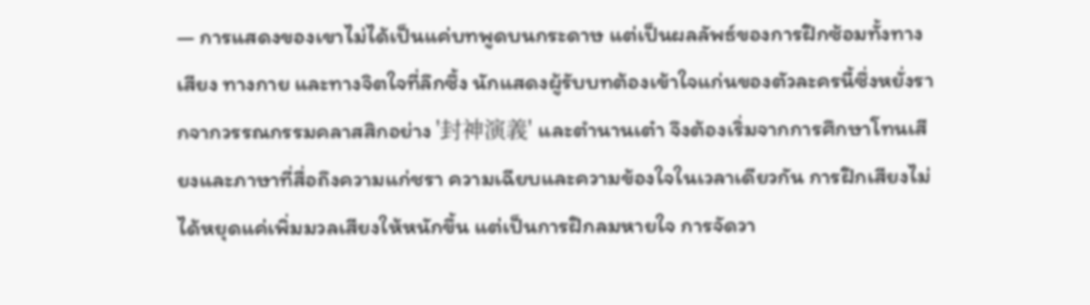— การแสดงของเขาไม่ได้เป็นแค่บทพูดบนกระดาษ แต่เป็นผลลัพธ์ของการฝึกซ้อมทั้งทางเสียง ทางกาย และทางจิตใจที่ลึกซึ้ง นักแสดงผู้รับบทต้องเข้าใจแก่นของตัวละครนี้ซึ่งหยั่งรากจากวรรณกรรมคลาสสิกอย่าง '封神演義' และตำนานเต๋า จึงต้องเริ่มจากการศึกษาโทนเสียงและภาษาที่สื่อถึงความแก่ชรา ความเฉียบและความข้องใจในเวลาเดียวกัน การฝึกเสียงไม่ได้หยุดแค่เพิ่มมวลเสียงให้หนักขึ้น แต่เป็นการฝึกลมหายใจ การจัดวา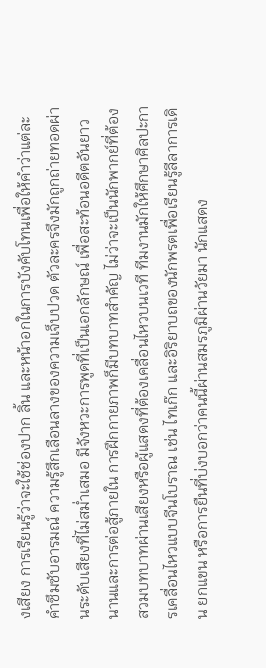งเสียง การเรียนรู้ว่าจะใช้ช่องปาก ลิ้น และหน้าอกในการบังคับโทนเพื่อให้คำว่าแต่ละคำซึมซับอารมณ์ ความรู้สึกเลือนลางของความเจ็บปวด ตัวละครจึงมักถูกถ่ายทอดผ่านระดับเสียงที่ไม่สม่ำเสมอ มีจังหวะการพูดที่เป็นเอกลักษณ์ เพื่อสะท้อนอดีตอันยาวนานและการต่อสู้ภายใน การฝึกกายภาพก็มีบทบาทสำคัญ ไม่ว่าจะเป็นนักพากย์ที่ต้องสวมบทบาทผ่านเสียงหรือผู้แสดงที่ต้องเคลื่อนไหวบนเวที ทีมงานมักให้ศึกษาศิลปะการเคลื่อนไหวแบบจีนโบราณ เช่น ไทเก๊ก และอิริยาบถของนักพรตเพื่อเรียนรู้ลีลาการเดิน ยกแขน หรือการยืนที่บ่งบอกว่าคนนี้ผ่านสมรภูมิผ่านวัยมา นักแสดง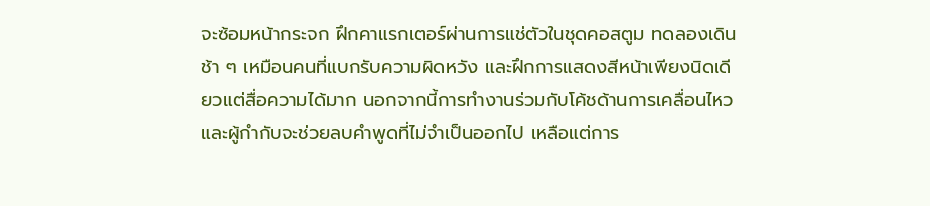จะซ้อมหน้ากระจก ฝึกคาแรกเตอร์ผ่านการแช่ตัวในชุดคอสตูม ทดลองเดินช้า ๆ เหมือนคนที่แบกรับความผิดหวัง และฝึกการแสดงสีหน้าเพียงนิดเดียวแต่สื่อความได้มาก นอกจากนี้การทำงานร่วมกับโค้ชด้านการเคลื่อนไหวและผู้กำกับจะช่วยลบคำพูดที่ไม่จำเป็นออกไป เหลือแต่การ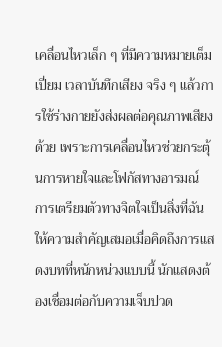เคลื่อนไหวเล็ก ๆ ที่มีความหมายเต็มเปี่ยม เวลาบันทึกเสียง จริง ๆ แล้วการใช้ร่างกายยังส่งผลต่อคุณภาพเสียงด้วย เพราะการเคลื่อนไหวช่วยกระตุ้นการหายใจและโฟกัสทางอารมณ์ การเตรียมตัวทางจิตใจเป็นสิ่งที่ฉันให้ความสำคัญเสมอเมื่อคิดถึงการแสดงบทที่หนักหน่วงแบบนี้ นักแสดงต้องเชื่อมต่อกับความเจ็บปวด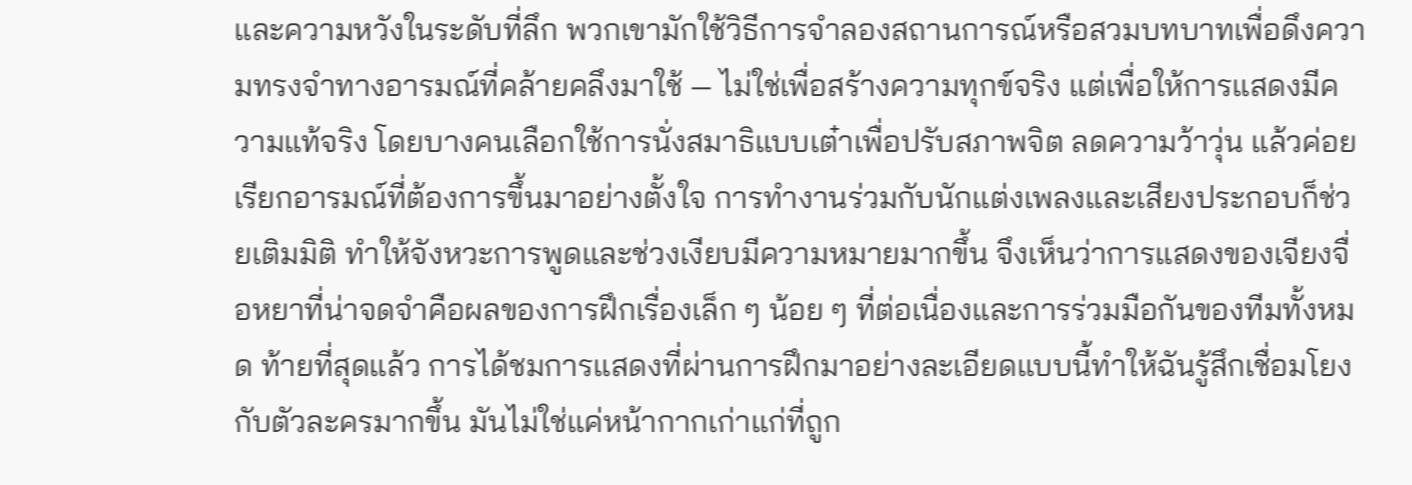และความหวังในระดับที่ลึก พวกเขามักใช้วิธีการจำลองสถานการณ์หรือสวมบทบาทเพื่อดึงความทรงจำทางอารมณ์ที่คล้ายคลึงมาใช้ — ไม่ใช่เพื่อสร้างความทุกข์จริง แต่เพื่อให้การแสดงมีความแท้จริง โดยบางคนเลือกใช้การนั่งสมาธิแบบเต๋าเพื่อปรับสภาพจิต ลดความว้าวุ่น แล้วค่อยเรียกอารมณ์ที่ต้องการขึ้นมาอย่างตั้งใจ การทำงานร่วมกับนักแต่งเพลงและเสียงประกอบก็ช่วยเติมมิติ ทำให้จังหวะการพูดและช่วงเงียบมีความหมายมากขึ้น จึงเห็นว่าการแสดงของเจียงจื่อหยาที่น่าจดจำคือผลของการฝึกเรื่องเล็ก ๆ น้อย ๆ ที่ต่อเนื่องและการร่วมมือกันของทีมทั้งหมด ท้ายที่สุดแล้ว การได้ชมการแสดงที่ผ่านการฝึกมาอย่างละเอียดแบบนี้ทำให้ฉันรู้สึกเชื่อมโยงกับตัวละครมากขึ้น มันไม่ใช่แค่หน้ากากเก่าแก่ที่ถูก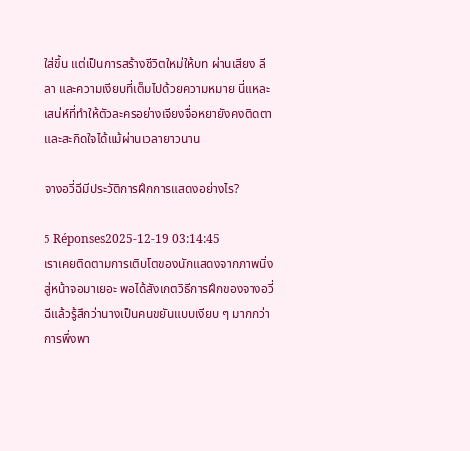ใส่ขึ้น แต่เป็นการสร้างชีวิตใหม่ให้บท ผ่านเสียง ลีลา และความเงียบที่เต็มไปด้วยความหมาย นี่แหละเสน่ห์ที่ทำให้ตัวละครอย่างเจียงจื่อหยายังคงติดตาและสะกิดใจได้แม้ผ่านเวลายาวนาน

จางอวี่ฉีมีประวัติการฝึกการแสดงอย่างไร?

5 Réponses2025-12-19 03:14:45
เราเคยติดตามการเติบโตของนักแสดงจากภาพนิ่งสู่หน้าจอมาเยอะ พอได้สังเกตวิธีการฝึกของจางอวี่ฉีแล้วรู้สึกว่านางเป็นคนขยันแบบเงียบ ๆ มากกว่าการพึ่งพา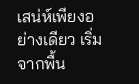เสน่ห์เพียงอย่างเดียว เริ่มจากพื้น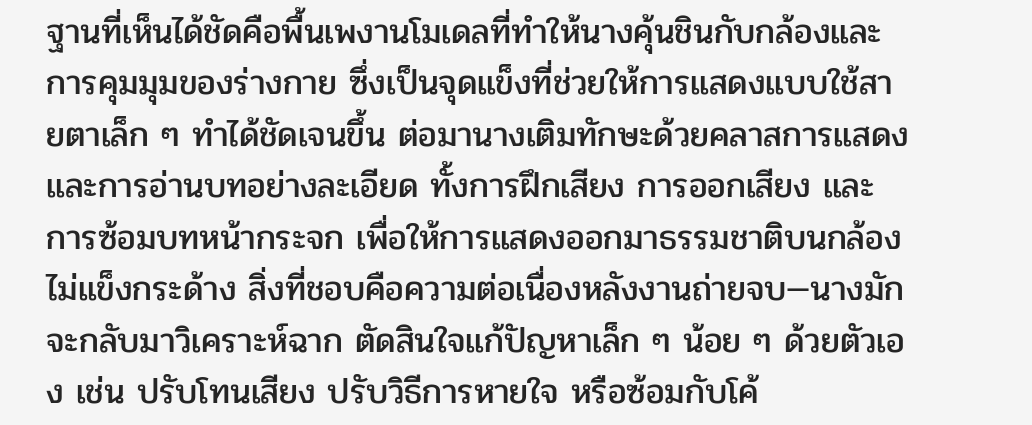ฐานที่เห็นได้ชัดคือพื้นเพงานโมเดลที่ทำให้นางคุ้นชินกับกล้องและการคุมมุมของร่างกาย ซึ่งเป็นจุดแข็งที่ช่วยให้การแสดงแบบใช้สายตาเล็ก ๆ ทำได้ชัดเจนขึ้น ต่อมานางเติมทักษะด้วยคลาสการแสดงและการอ่านบทอย่างละเอียด ทั้งการฝึกเสียง การออกเสียง และการซ้อมบทหน้ากระจก เพื่อให้การแสดงออกมาธรรมชาติบนกล้อง ไม่แข็งกระด้าง สิ่งที่ชอบคือความต่อเนื่องหลังงานถ่ายจบ—นางมักจะกลับมาวิเคราะห์ฉาก ตัดสินใจแก้ปัญหาเล็ก ๆ น้อย ๆ ด้วยตัวเอง เช่น ปรับโทนเสียง ปรับวิธีการหายใจ หรือซ้อมกับโค้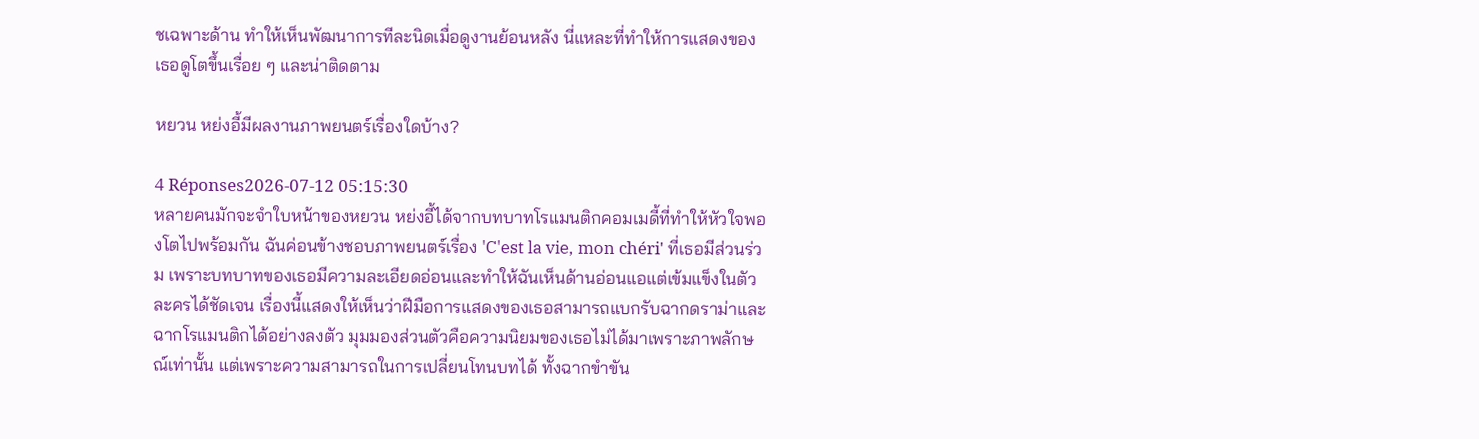ชเฉพาะด้าน ทำให้เห็นพัฒนาการทีละนิดเมื่อดูงานย้อนหลัง นี่แหละที่ทำให้การแสดงของเธอดูโตขึ้นเรื่อย ๆ และน่าติดตาม

หยวน หย่งอี้มีผลงานภาพยนตร์เรื่องใดบ้าง?

4 Réponses2026-07-12 05:15:30
หลายคนมักจะจำใบหน้าของหยวน หย่งอี้ได้จากบทบาทโรแมนติกคอมเมดี้ที่ทำให้หัวใจพองโตไปพร้อมกัน ฉันค่อนข้างชอบภาพยนตร์เรื่อง 'C'est la vie, mon chéri' ที่เธอมีส่วนร่วม เพราะบทบาทของเธอมีความละเอียดอ่อนและทำให้ฉันเห็นด้านอ่อนแอแต่เข้มแข็งในตัวละครได้ชัดเจน เรื่องนี้แสดงให้เห็นว่าฝีมือการแสดงของเธอสามารถแบกรับฉากดราม่าและฉากโรแมนติกได้อย่างลงตัว มุมมองส่วนตัวคือความนิยมของเธอไม่ได้มาเพราะภาพลักษณ์เท่านั้น แต่เพราะความสามารถในการเปลี่ยนโทนบทได้ ทั้งฉากขำขัน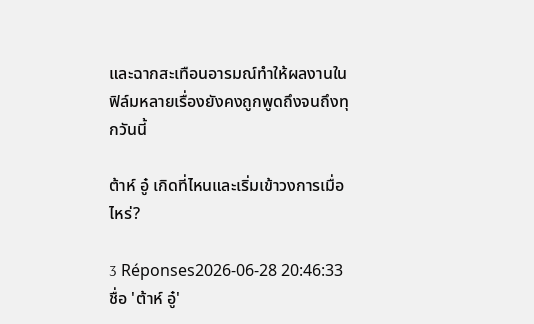และฉากสะเทือนอารมณ์ทำให้ผลงานในฟิล์มหลายเรื่องยังคงถูกพูดถึงจนถึงทุกวันนี้

ต้าห์ อู๋ เกิดที่ไหนและเริ่มเข้าวงการเมื่อไหร่?

3 Réponses2026-06-28 20:46:33
ชื่อ 'ต้าห์ อู๋'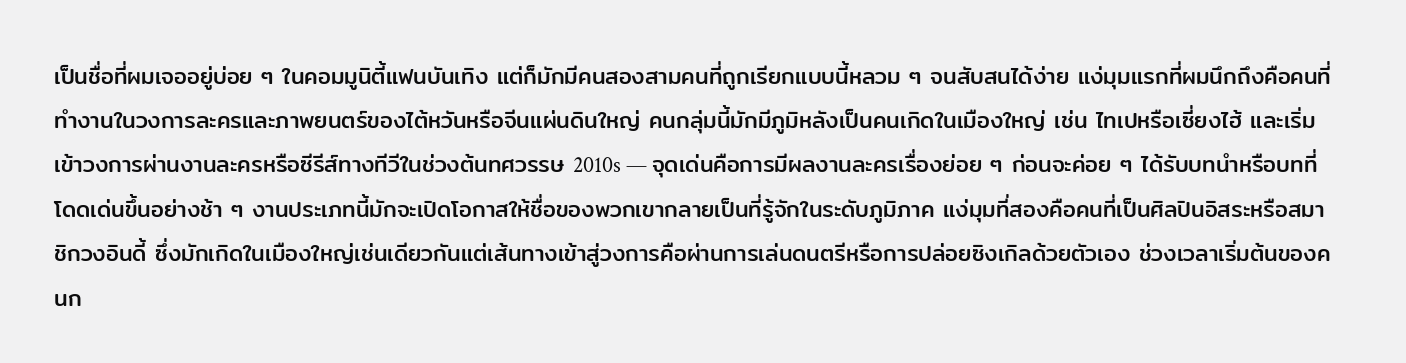เป็นชื่อที่ผมเจออยู่บ่อย ๆ ในคอมมูนิตี้แฟนบันเทิง แต่ก็มักมีคนสองสามคนที่ถูกเรียกแบบนี้หลวม ๆ จนสับสนได้ง่าย แง่มุมแรกที่ผมนึกถึงคือคนที่ทำงานในวงการละครและภาพยนตร์ของไต้หวันหรือจีนแผ่นดินใหญ่ คนกลุ่มนี้มักมีภูมิหลังเป็นคนเกิดในเมืองใหญ่ เช่น ไทเปหรือเซี่ยงไฮ้ และเริ่มเข้าวงการผ่านงานละครหรือซีรีส์ทางทีวีในช่วงต้นทศวรรษ 2010s — จุดเด่นคือการมีผลงานละครเรื่องย่อย ๆ ก่อนจะค่อย ๆ ได้รับบทนำหรือบทที่โดดเด่นขึ้นอย่างช้า ๆ งานประเภทนี้มักจะเปิดโอกาสให้ชื่อของพวกเขากลายเป็นที่รู้จักในระดับภูมิภาค แง่มุมที่สองคือคนที่เป็นศิลปินอิสระหรือสมาชิกวงอินดี้ ซึ่งมักเกิดในเมืองใหญ่เช่นเดียวกันแต่เส้นทางเข้าสู่วงการคือผ่านการเล่นดนตรีหรือการปล่อยซิงเกิลด้วยตัวเอง ช่วงเวลาเริ่มต้นของคนก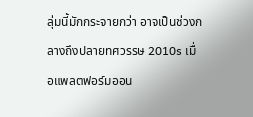ลุ่มนี้มักกระจายกว่า อาจเป็นช่วงกลางถึงปลายทศวรรษ 2010s เมื่อแพลตฟอร์มออน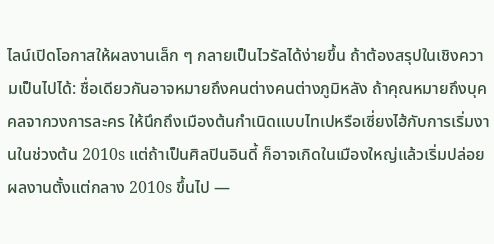ไลน์เปิดโอกาสให้ผลงานเล็ก ๆ กลายเป็นไวรัลได้ง่ายขึ้น ถ้าต้องสรุปในเชิงความเป็นไปได้: ชื่อเดียวกันอาจหมายถึงคนต่างคนต่างภูมิหลัง ถ้าคุณหมายถึงบุคคลจากวงการละคร ให้นึกถึงเมืองต้นกำเนิดแบบไทเปหรือเซี่ยงไฮ้กับการเริ่มงานในช่วงต้น 2010s แต่ถ้าเป็นศิลปินอินดี้ ก็อาจเกิดในเมืองใหญ่แล้วเริ่มปล่อยผลงานตั้งแต่กลาง 2010s ขึ้นไป —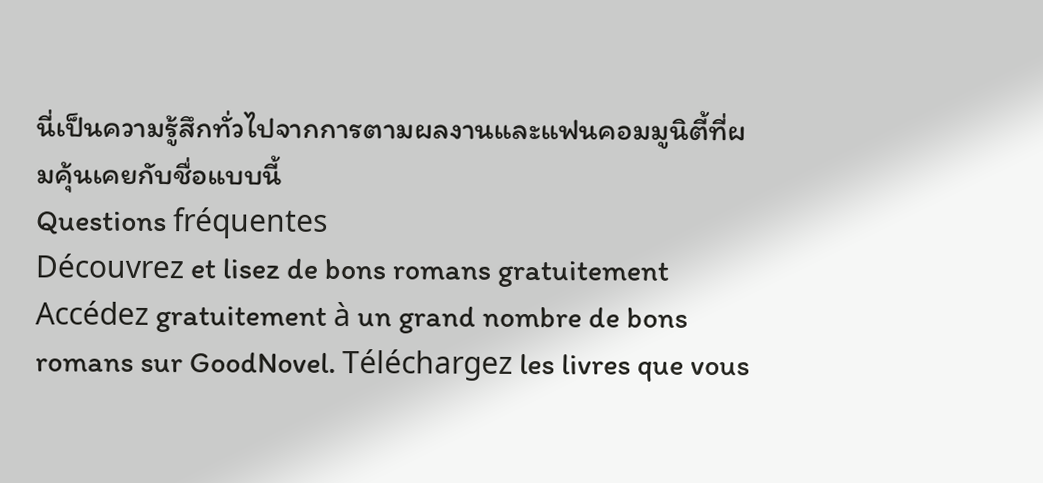นี่เป็นความรู้สึกทั่วไปจากการตามผลงานและแฟนคอมมูนิตี้ที่ผมคุ้นเคยกับชื่อแบบนี้
Questions fréquentes
Découvrez et lisez de bons romans gratuitement
Accédez gratuitement à un grand nombre de bons romans sur GoodNovel. Téléchargez les livres que vous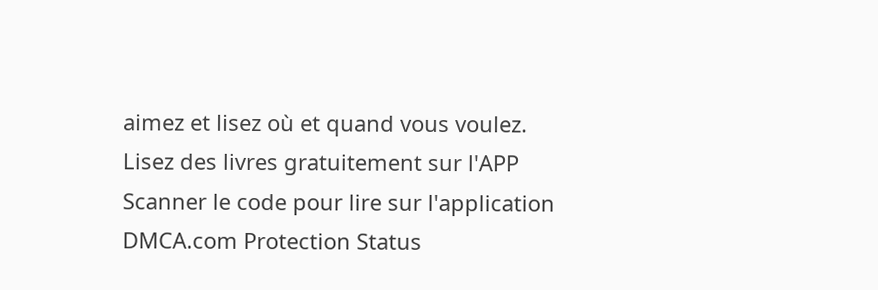aimez et lisez où et quand vous voulez.
Lisez des livres gratuitement sur l'APP
Scanner le code pour lire sur l'application
DMCA.com Protection Status